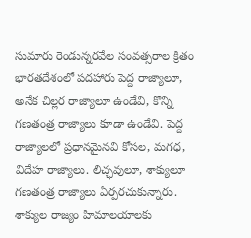సుమారు రెండున్నరవేల సంవత్సరాల క్రితం భారతదేశంలో పదహారు పెద్ద రాజ్యాలూ, అనేక చిల్లర రాజ్యాలూ ఉండేవి, కొన్ని గణతంత్ర రాజ్యాలు కూడా ఉండేవి. పెద్ద రాజ్యాలలో ప్రధానమైనవి కోసల, మగధ, విదేహ రాజ్యాలు. లిచ్ఛవులూ, శాక్యులూ గణతంత్ర రాజ్యాలు ఏర్పరచుకున్నారు. శాక్యుల రాజ్యం హిమాలయాలకు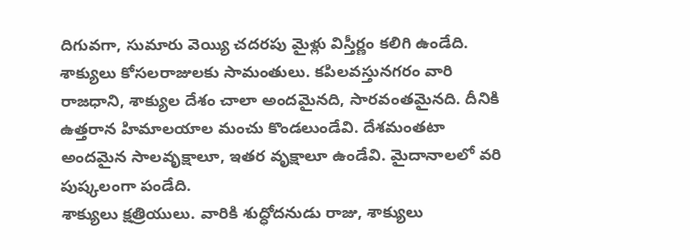దిగువగా, సుమారు వెయ్యి చదరపు మైళ్లు విస్తీర్ణం కలిగి ఉండేది. శాక్యులు కోసలరాజులకు సామంతులు. కపిలవస్తునగరం వారి రాజధాని, శాక్యుల దేశం చాలా అందమైనది, సారవంతమైనది. దీనికి ఉత్తరాన హిమాలయాల మంచు కొండలుండేవి. దేశమంతటా అందమైన సాలవృక్షాలూ, ఇతర వృక్షాలూ ఉండేవి. మైదానాలలో వరి పుష్కలంగా పండేది.
శాక్యులు క్షత్రియులు. వారికి శుద్ధోదనుడు రాజు, శాక్యులు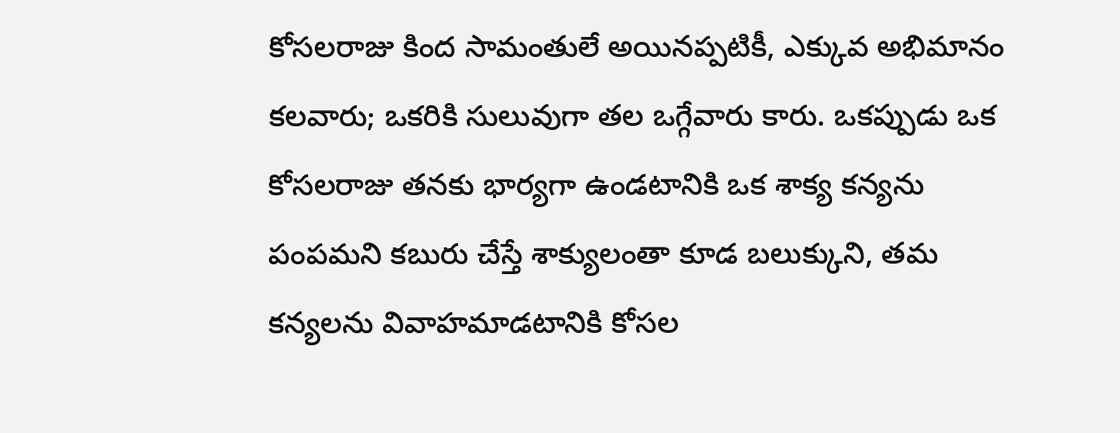కోసలరాజు కింద సామంతులే అయినప్పటికీ, ఎక్కువ అభిమానం కలవారు; ఒకరికి సులువుగా తల ఒగ్గేవారు కారు. ఒకప్పుడు ఒక కోసలరాజు తనకు భార్యగా ఉండటానికి ఒక శాక్య కన్యను పంపమని కబురు చేస్తే శాక్యులంతా కూడ బలుక్కుని, తమ కన్యలను వివాహమాడటానికి కోసల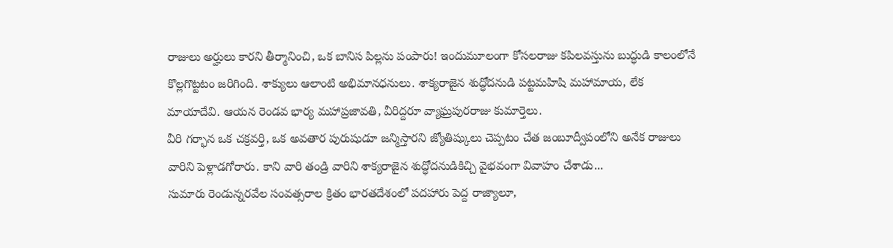రాజులు అర్హులు కారని తీర్మానించి, ఒక బానిస పిల్లను పంపారు! ఇందుమూలంగా కోసలరాజు కపిలవస్తును బుద్ధుడి కాలంలోనే కొల్లగొట్టటం జరిగింది. శాక్యులు ఆలాంటి అభిమానధనులు. శాక్యరాజైన శుద్ధోదనుడి పట్టమహిషి మహామాయ, లేక మాయాదేవి. ఆయన రెండవ భార్య మహాప్రజావతి, వీరిద్దరూ వ్యాఘ్రపురరాజు కుమార్తెలు.
వీరి గర్భాన ఒక చక్రవర్తి, ఒక అవతార పురుషుడూ జన్మిస్తారని జ్యోతిష్కులు చెప్పటం చేత జంబూద్వీపంలోని అనేక రాజులు వారిని పెళ్లాడగోరారు. కాని వారి తండ్రి వారిని శాక్యరాజైన శుద్ధోదనుడికిచ్చి వైభవంగా వివాహం చేశాడు...
సుమారు రెండున్నరవేల సంవత్సరాల క్రితం భారతదేశంలో పదహారు పెద్ద రాజ్యాలూ,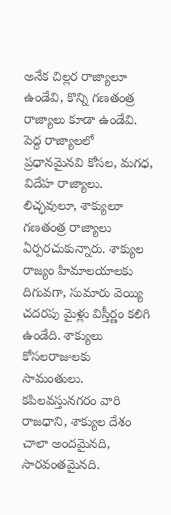అనేక చిల్లర రాజ్యాలూ ఉండేవి, కొన్ని గణతంత్ర రాజ్యాలు కూడా ఉండేవి. పెద్ద రాజ్యాలలో ప్రధానమైనవి కోసల, మగధ, విదేహ రాజ్యాలు. లిచ్ఛవులూ, శాక్యులూ గణతంత్ర రాజ్యాలు ఏర్పరచుకున్నారు. శాక్యుల రాజ్యం హిమాలయాలకు దిగువగా, సుమారు వెయ్యి చదరపు మైళ్లు విస్తీర్ణం కలిగి ఉండేది. శాక్యులు కోసలరాజులకు సామంతులు. కపిలవస్తునగరం వారి రాజధాని, శాక్యుల దేశం చాలా అందమైనది, సారవంతమైనది.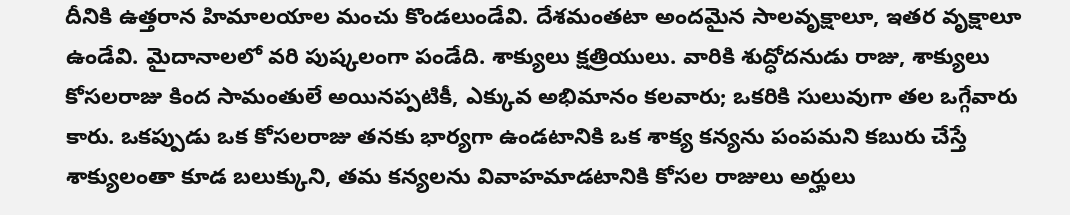దీనికి ఉత్తరాన హిమాలయాల మంచు కొండలుండేవి. దేశమంతటా అందమైన సాలవృక్షాలూ, ఇతర వృక్షాలూ ఉండేవి. మైదానాలలో వరి పుష్కలంగా పండేది. శాక్యులు క్షత్రియులు. వారికి శుద్ధోదనుడు రాజు, శాక్యులు కోసలరాజు కింద సామంతులే అయినప్పటికీ, ఎక్కువ అభిమానం కలవారు; ఒకరికి సులువుగా తల ఒగ్గేవారు కారు. ఒకప్పుడు ఒక కోసలరాజు తనకు భార్యగా ఉండటానికి ఒక శాక్య కన్యను పంపమని కబురు చేస్తే శాక్యులంతా కూడ బలుక్కుని, తమ కన్యలను వివాహమాడటానికి కోసల రాజులు అర్హులు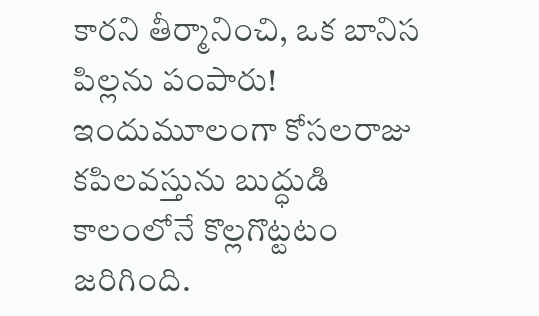కారని తీర్మానించి, ఒక బానిస పిల్లను పంపారు! ఇందుమూలంగా కోసలరాజు కపిలవస్తును బుద్ధుడి కాలంలోనే కొల్లగొట్టటం జరిగింది.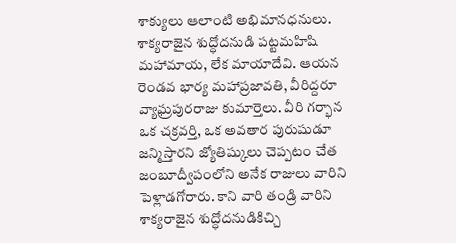శాక్యులు ఆలాంటి అభిమానధనులు. శాక్యరాజైన శుద్ధోదనుడి పట్టమహిషి మహామాయ, లేక మాయాదేవి. ఆయన రెండవ భార్య మహాప్రజావతి, వీరిద్దరూ వ్యాఘ్రపురరాజు కుమార్తెలు. వీరి గర్భాన ఒక చక్రవర్తి, ఒక అవతార పురుషుడూ జన్మిస్తారని జ్యోతిష్కులు చెప్పటం చేత జంబూద్వీపంలోని అనేక రాజులు వారిని పెళ్లాడగోరారు. కాని వారి తండ్రి వారిని శాక్యరాజైన శుద్ధోదనుడికిచ్చి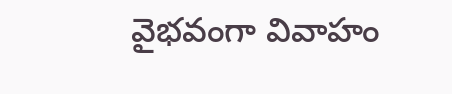వైభవంగా వివాహం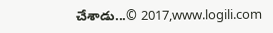చేశాడు...© 2017,www.logili.com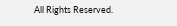All Rights Reserved.